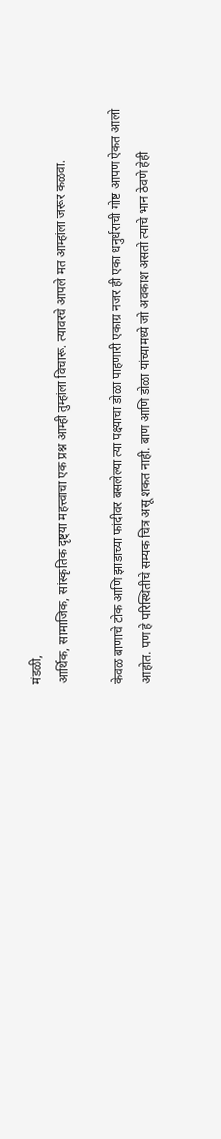मंडळी,
आर्थिक, सामाजिक, सांस्कृतिक दृष्ट्या महत्त्वाचा एक प्रश्न आम्ही तुम्हांला विचारू. त्यावरचे आपले मत आम्हांला जरूर कळवा.

केवळ बाणाचे टोक आणि झाडाच्या फांदीवर बसलेल्या त्या पक्ष्याचा डोळा पाहणारी एकाग्र नजर ही एका धनुर्धराची गोष्ट आपण ऐकत आलो आहोत. पण हे परिस्थितीचे सम्यक चित्र असू शकत नाही. बाण आणि डोळा यांच्यामध्ये जो अवकाश असतो त्याचे भान ठेवणे हेही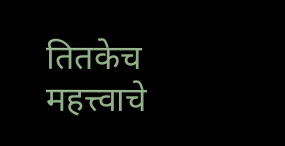तितकेच महत्त्वाचे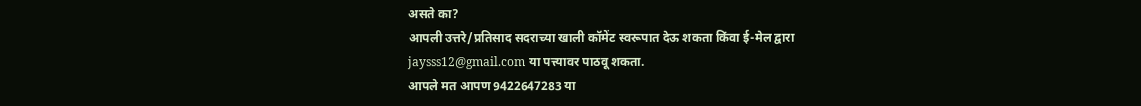असते का?
आपली उत्तरे/प्रतिसाद सदराच्या खाली कॉमेंट स्वरूपात देऊ शकता किंवा ई-मेल द्वारा jaysss12@gmail.com या पत्त्यावर पाठवू शकता.
आपले मत आपण 9422647283 या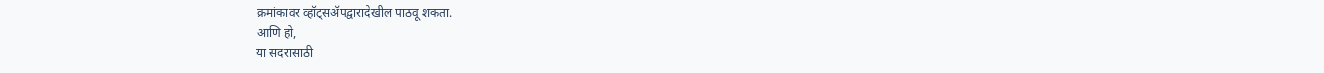क्रमांकावर व्हॉट्सॲपद्वारादेखील पाठवू शकता.
आणि हो,
या सदरासाठी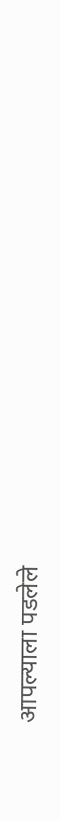आपल्याला पडलेले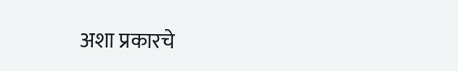अशा प्रकारचे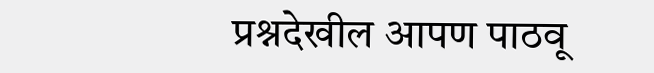प्रश्नदेखील आपण पाठवू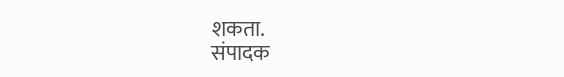शकता.
संपादक